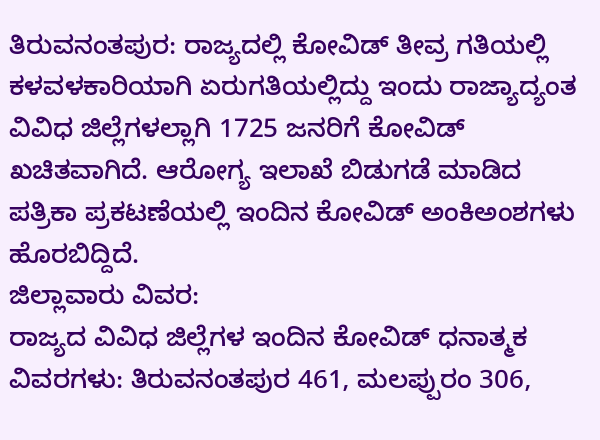ತಿರುವನಂತಪುರ: ರಾಜ್ಯದಲ್ಲಿ ಕೋವಿಡ್ ತೀವ್ರ ಗತಿಯಲ್ಲಿ ಕಳವಳಕಾರಿಯಾಗಿ ಏರುಗತಿಯಲ್ಲಿದ್ದು ಇಂದು ರಾಜ್ಯಾದ್ಯಂತ ವಿವಿಧ ಜಿಲ್ಲೆಗಳಲ್ಲಾಗಿ 1725 ಜನರಿಗೆ ಕೋವಿಡ್ ಖಚಿತವಾಗಿದೆ. ಆರೋಗ್ಯ ಇಲಾಖೆ ಬಿಡುಗಡೆ ಮಾಡಿದ ಪತ್ರಿಕಾ ಪ್ರಕಟಣೆಯಲ್ಲಿ ಇಂದಿನ ಕೋವಿಡ್ ಅಂಕಿಅಂಶಗಳು ಹೊರಬಿದ್ದಿದೆ.
ಜಿಲ್ಲಾವಾರು ವಿವರ:
ರಾಜ್ಯದ ವಿವಿಧ ಜಿಲ್ಲೆಗಳ ಇಂದಿನ ಕೋವಿಡ್ ಧನಾತ್ಮಕ ವಿವರಗಳು: ತಿರುವನಂತಪುರ 461, ಮಲಪ್ಪುರಂ 306,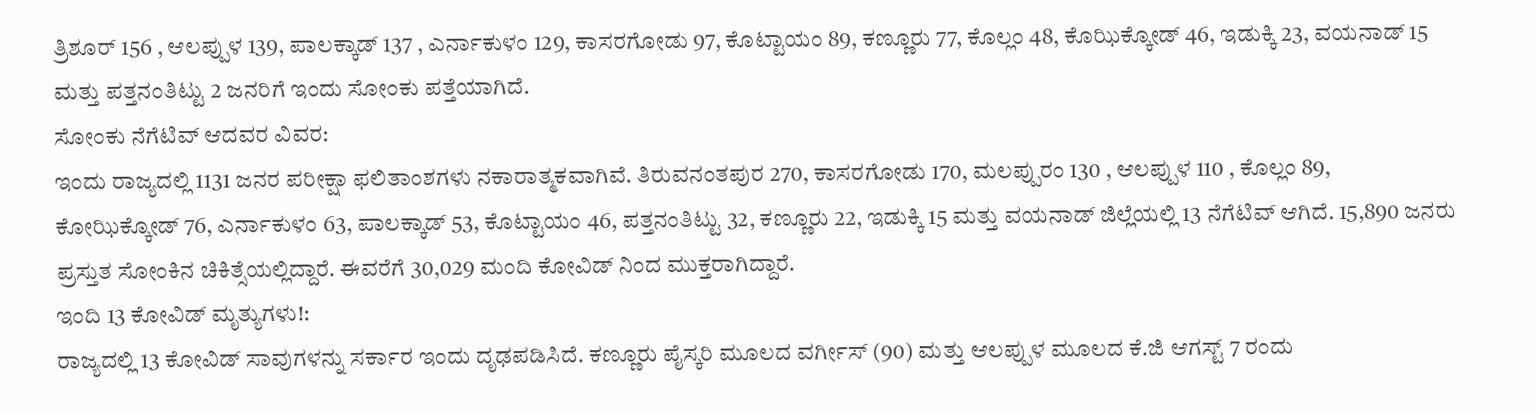ತ್ರಿಶೂರ್ 156 , ಆಲಪ್ಪುಳ 139, ಪಾಲಕ್ಕಾಡ್ 137 , ಎರ್ನಾಕುಳಂ 129, ಕಾಸರಗೋಡು 97, ಕೊಟ್ಟಾಯಂ 89, ಕಣ್ಣೂರು 77, ಕೊಲ್ಲಂ 48, ಕೊಝಿಕ್ಕೋಡ್ 46, ಇಡುಕ್ಕಿ 23, ವಯನಾಡ್ 15 ಮತ್ತು ಪತ್ತನಂತಿಟ್ಟು 2 ಜನರಿಗೆ ಇಂದು ಸೋಂಕು ಪತ್ತೆಯಾಗಿದೆ.
ಸೋಂಕು ನೆಗೆಟಿವ್ ಆದವರ ವಿವರ:
ಇಂದು ರಾಜ್ಯದಲ್ಲಿ 1131 ಜನರ ಪರೀಕ್ಷಾ ಫಲಿತಾಂಶಗಳು ನಕಾರಾತ್ಮಕವಾಗಿವೆ. ತಿರುವನಂತಪುರ 270, ಕಾಸರಗೋಡು 170, ಮಲಪ್ಪುರಂ 130 , ಆಲಪ್ಪುಳ 110 , ಕೊಲ್ಲಂ 89, ಕೋಝಿಕ್ಕೋಡ್ 76, ಎರ್ನಾಕುಳಂ 63, ಪಾಲಕ್ಕಾಡ್ 53, ಕೊಟ್ಟಾಯಂ 46, ಪತ್ತನಂತಿಟ್ಟು 32, ಕಣ್ಣೂರು 22, ಇಡುಕ್ಕಿ 15 ಮತ್ತು ವಯನಾಡ್ ಜಿಲ್ಲೆಯಲ್ಲಿ 13 ನೆಗೆಟಿವ್ ಆಗಿದೆ. 15,890 ಜನರು ಪ್ರಸ್ತುತ ಸೋಂಕಿನ ಚಿಕಿತ್ಸೆಯಲ್ಲಿದ್ದಾರೆ. ಈವರೆಗೆ 30,029 ಮಂದಿ ಕೋವಿಡ್ ನಿಂದ ಮುಕ್ತರಾಗಿದ್ದಾರೆ.
ಇಂದಿ 13 ಕೋವಿಡ್ ಮೃತ್ಯುಗಳು!:
ರಾಜ್ಯದಲ್ಲಿ 13 ಕೋವಿಡ್ ಸಾವುಗಳನ್ನು ಸರ್ಕಾರ ಇಂದು ದೃಢಪಡಿಸಿದೆ. ಕಣ್ಣೂರು ಪೈಸ್ಕರಿ ಮೂಲದ ವರ್ಗೀಸ್ (90) ಮತ್ತು ಆಲಪ್ಪುಳ ಮೂಲದ ಕೆ.ಜಿ ಆಗಸ್ಟ್ 7 ರಂದು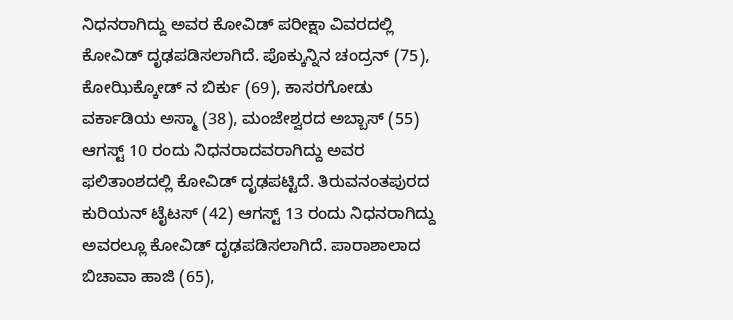ನಿಧನರಾಗಿದ್ದು ಅವರ ಕೋವಿಡ್ ಪರೀಕ್ಷಾ ವಿವರದಲ್ಲಿ ಕೋವಿಡ್ ದೃಢಪಡಿಸಲಾಗಿದೆ. ಪೊಕ್ಕುನ್ನಿನ ಚಂದ್ರನ್ (75), ಕೋಝಿಕ್ಕೋಡ್ ನ ಬಿರ್ಕು (69), ಕಾಸರಗೋಡು ವರ್ಕಾಡಿಯ ಅಸ್ಮಾ (38), ಮಂಜೇಶ್ವರದ ಅಬ್ಬಾಸ್ (55) ಆಗಸ್ಟ್ 10 ರಂದು ನಿಧನರಾದವರಾಗಿದ್ದು ಅವರ ಫಲಿತಾಂಶದಲ್ಲಿ ಕೋವಿಡ್ ದೃಢಪಟ್ಟಿದೆ. ತಿರುವನಂತಪುರದ ಕುರಿಯನ್ ಟೈಟಸ್ (42) ಆಗಸ್ಟ್ 13 ರಂದು ನಿಧನರಾಗಿದ್ದು ಅವರಲ್ಲೂ ಕೋವಿಡ್ ದೃಢಪಡಿಸಲಾಗಿದೆ. ಪಾರಾಶಾಲಾದ ಬಿಚಾವಾ ಹಾಜಿ (65),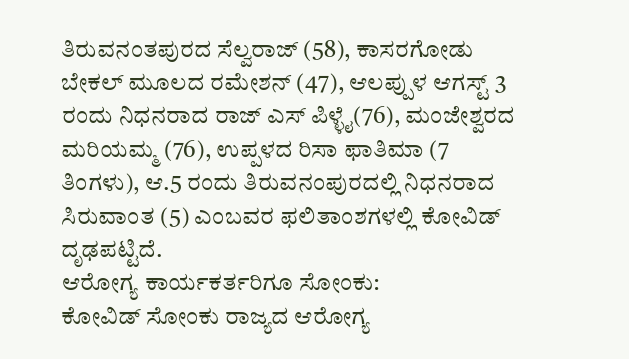ತಿರುವನಂತಪುರದ ಸೆಲ್ವರಾಜ್ (58), ಕಾಸರಗೋಡು ಬೇಕಲ್ ಮೂಲದ ರಮೇಶನ್ (47), ಆಲಪ್ಪುಳ ಆಗಸ್ಟ್ 3 ರಂದು ನಿಧನರಾದ ರಾಜ್ ಎಸ್ ಪಿಳ್ಳೈ(76), ಮಂಜೇಶ್ವರದ ಮರಿಯಮ್ಮ (76), ಉಪ್ಪಳದ ರಿಸಾ ಫಾತಿಮಾ (7 ತಿಂಗಳು), ಆ.5 ರಂದು ತಿರುವನಂಪುರದಲ್ಲಿ ನಿಧನರಾದ ಸಿರುವಾಂತ (5) ಎಂಬವರ ಫಲಿತಾಂಶಗಳಲ್ಲಿ ಕೋವಿಡ್ ದೃಢಪಟ್ಟಿದೆ.
ಆರೋಗ್ಯ ಕಾರ್ಯಕರ್ತರಿಗೂ ಸೋಂಕು:
ಕೋವಿಡ್ ಸೋಂಕು ರಾಜ್ಯದ ಆರೋಗ್ಯ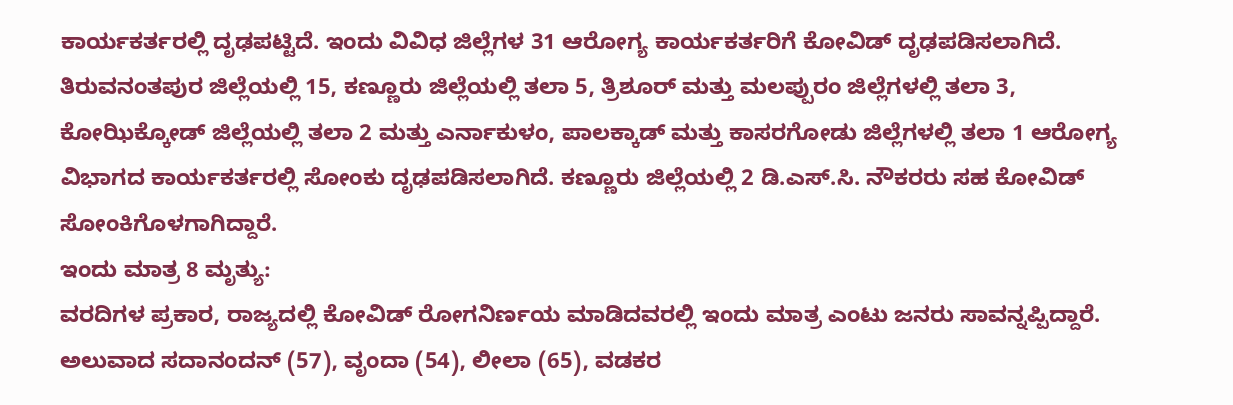ಕಾರ್ಯಕರ್ತರಲ್ಲಿ ದೃಢಪಟ್ಟಿದೆ. ಇಂದು ವಿವಿಧ ಜಿಲ್ಲೆಗಳ 31 ಆರೋಗ್ಯ ಕಾರ್ಯಕರ್ತರಿಗೆ ಕೋವಿಡ್ ದೃಢಪಡಿಸಲಾಗಿದೆ. ತಿರುವನಂತಪುರ ಜಿಲ್ಲೆಯಲ್ಲಿ 15, ಕಣ್ಣೂರು ಜಿಲ್ಲೆಯಲ್ಲಿ ತಲಾ 5, ತ್ರಿಶೂರ್ ಮತ್ತು ಮಲಪ್ಪುರಂ ಜಿಲ್ಲೆಗಳಲ್ಲಿ ತಲಾ 3, ಕೋಝಿಕ್ಕೋಡ್ ಜಿಲ್ಲೆಯಲ್ಲಿ ತಲಾ 2 ಮತ್ತು ಎರ್ನಾಕುಳಂ, ಪಾಲಕ್ಕಾಡ್ ಮತ್ತು ಕಾಸರಗೋಡು ಜಿಲ್ಲೆಗಳಲ್ಲಿ ತಲಾ 1 ಆರೋಗ್ಯ ವಿಭಾಗದ ಕಾರ್ಯಕರ್ತರಲ್ಲಿ ಸೋಂಕು ದೃಢಪಡಿಸಲಾಗಿದೆ. ಕಣ್ಣೂರು ಜಿಲ್ಲೆಯಲ್ಲಿ 2 ಡಿ.ಎಸ್.ಸಿ. ನೌಕರರು ಸಹ ಕೋವಿಡ್ ಸೋಂಕಿಗೊಳಗಾಗಿದ್ದಾರೆ.
ಇಂದು ಮಾತ್ರ 8 ಮೃತ್ಯು:
ವರದಿಗಳ ಪ್ರಕಾರ, ರಾಜ್ಯದಲ್ಲಿ ಕೋವಿಡ್ ರೋಗನಿರ್ಣಯ ಮಾಡಿದವರಲ್ಲಿ ಇಂದು ಮಾತ್ರ ಎಂಟು ಜನರು ಸಾವನ್ನಪ್ಪಿದ್ದಾರೆ. ಅಲುವಾದ ಸದಾನಂದನ್ (57), ವೃಂದಾ (54), ಲೀಲಾ (65), ವಡಕರ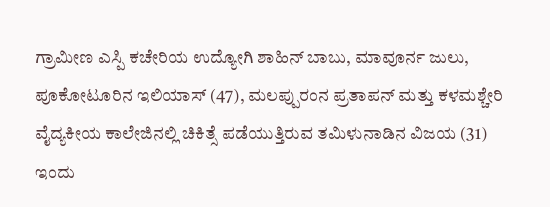ಗ್ರಾಮೀಣ ಎಸ್ಪಿ ಕಚೇರಿಯ ಉದ್ಯೋಗಿ ಶಾಹಿನ್ ಬಾಬು, ಮಾವೂರ್ನ ಜುಲು, ಪೂಕೋಟೂರಿನ ಇಲಿಯಾಸ್ (47), ಮಲಪ್ಪುರಂನ ಪ್ರತಾಪನ್ ಮತ್ತು ಕಳಮಶ್ಚೇರಿ ವೈದ್ಯಕೀಯ ಕಾಲೇಜಿನಲ್ಲಿ ಚಿಕಿತ್ಸೆ ಪಡೆಯುತ್ತಿರುವ ತಮಿಳುನಾಡಿನ ವಿಜಯ (31) ಇಂದು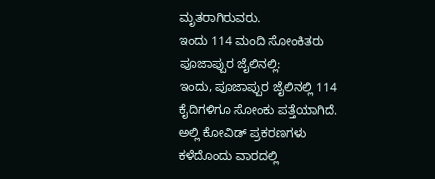ಮೃತರಾಗಿರುವರು.
ಇಂದು 114 ಮಂದಿ ಸೋಂಕಿತರು ಪೂಜಾಪ್ಪುರ ಜೈಲಿನಲ್ಲಿ:
ಇಂದು, ಪೂಜಾಪ್ಪುರ ಜೈಲಿನಲ್ಲಿ 114 ಕೈದಿಗಳಿಗೂ ಸೋಂಕು ಪತ್ತೆಯಾಗಿದೆ. ಅಲ್ಲಿ ಕೋವಿಡ್ ಪ್ರಕರಣಗಳು ಕಳೆದೊಂದು ವಾರದಲ್ಲಿ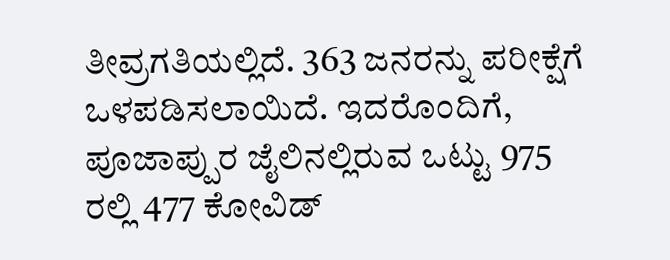ತೀವ್ರಗತಿಯಲ್ಲಿದೆ. 363 ಜನರನ್ನು ಪರೀಕ್ಷೆಗೆ ಒಳಪಡಿಸಲಾಯಿದೆ. ಇದರೊಂದಿಗೆ, ಪೂಜಾಪ್ಪುರ ಜೈಲಿನಲ್ಲಿರುವ ಒಟ್ಟು 975 ರಲ್ಲಿ 477 ಕೋವಿಡ್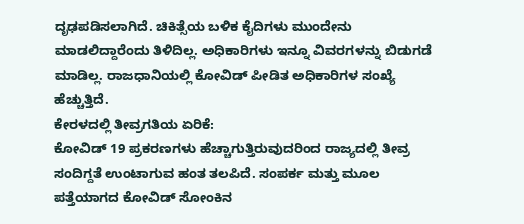ದೃಢಪಡಿಸಲಾಗಿದೆ. ಚಿಕಿತ್ಸೆಯ ಬಳಿಕ ಕೈದಿಗಳು ಮುಂದೇನು ಮಾಡಲಿದ್ದಾರೆಂದು ತಿಳಿದಿಲ್ಲ. ಅಧಿಕಾರಿಗಳು ಇನ್ನೂ ವಿವರಗಳನ್ನು ಬಿಡುಗಡೆ ಮಾಡಿಲ್ಲ. ರಾಜಧಾನಿಯಲ್ಲಿ ಕೋವಿಡ್ ಪೀಡಿತ ಅಧಿಕಾರಿಗಳ ಸಂಖ್ಯೆ ಹೆಚ್ಚುತ್ತಿದೆ.
ಕೇರಳದಲ್ಲಿ ತೀವ್ರಗತಿಯ ಏರಿಕೆ:
ಕೋವಿಡ್ 19 ಪ್ರಕರಣಗಳು ಹೆಚ್ಚಾಗುತ್ತಿರುವುದರಿಂದ ರಾಜ್ಯದಲ್ಲಿ ತೀವ್ರ ಸಂದಿಗ್ದತೆ ಉಂಟಾಗುವ ಹಂತ ತಲಪಿದೆ. ಸಂಪರ್ಕ ಮತ್ತು ಮೂಲ ಪತ್ತೆಯಾಗದ ಕೋವಿಡ್ ಸೋಂಕಿನ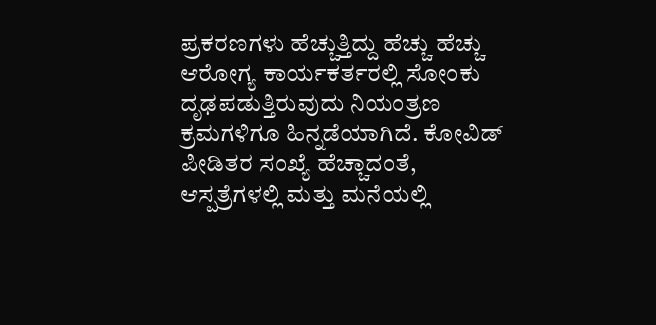ಪ್ರಕರಣಗಳು ಹೆಚ್ಚುತ್ತಿದ್ದು ಹೆಚ್ಚು ಹೆಚ್ಚು ಆರೋಗ್ಯ ಕಾರ್ಯಕರ್ತರಲ್ಲಿ ಸೋಂಕು ದೃಢಪಡುತ್ತಿರುವುದು ನಿಯಂತ್ರಣ ಕ್ರಮಗಳಿಗೂ ಹಿನ್ನಡೆಯಾಗಿದೆ. ಕೋವಿಡ್ ಪೀಡಿತರ ಸಂಖ್ಯೆ ಹೆಚ್ಚಾದಂತೆ, ಆಸ್ಪತ್ರೆಗಳಲ್ಲಿ ಮತ್ತು ಮನೆಯಲ್ಲಿ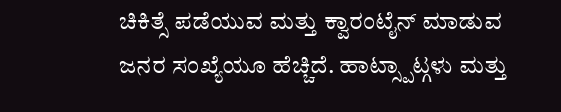ಚಿಕಿತ್ಸೆ ಪಡೆಯುವ ಮತ್ತು ಕ್ವಾರಂಟೈನ್ ಮಾಡುವ ಜನರ ಸಂಖ್ಯೆಯೂ ಹೆಚ್ಚಿದೆ. ಹಾಟ್ಸ್ಪಾಟ್ಗಳು ಮತ್ತು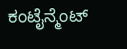ಕಂಟೈನ್ಮೆಂಟ್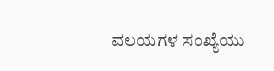ವಲಯಗಳ ಸಂಖ್ಯೆಯು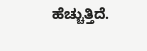ಹೆಚ್ಚುತ್ತಿದೆ.